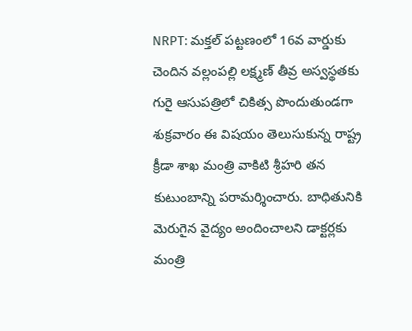NRPT: మక్తల్ పట్టణంలో 16వ వార్డుకు చెందిన వల్లంపల్లి లక్ష్మణ్ తీవ్ర అస్వస్థతకు గురై ఆసుపత్రిలో చికిత్స పొందుతుండగా శుక్రవారం ఈ విషయం తెలుసుకున్న రాష్ట్ర క్రీడా శాఖ మంత్రి వాకిటి శ్రీహరి తన కుటుంబాన్ని పరామర్శించారు. బాధితునికి మెరుగైన వైద్యం అందించాలని డాక్టర్లకు మంత్రి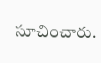సూచించారు.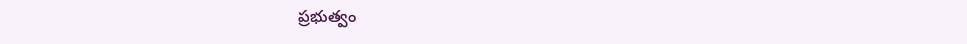ప్రభుత్వం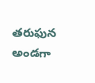తరుఫున అండగా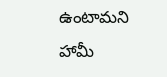ఉంటామని హామీ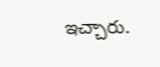ఇచ్చారు.